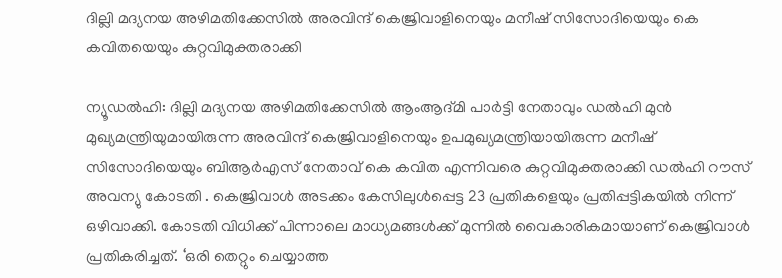ദില്ലി മദ്യനയ അഴിമതിക്കേസില്‍ അരവിന്ദ് കെജ്രിവാളിനെയും മനീഷ് സിസോദിയെയും കെ കവിതയെയും കുറ്റവിമുക്തരാക്കി

ന്യൂഡല്‍ഹി: ദില്ലി മദ്യനയ അഴിമതിക്കേസില്‍ ആംആദ്മി പാര്‍ട്ടി നേതാവും ഡല്‍ഹി മുന്‍ മുഖ്യമന്ത്രിയുമായിരുന്ന അരവിന്ദ് കെജ്രിവാളിനെയും ഉപമുഖ്യമന്ത്രിയായിരുന്ന മനീഷ് സിസോദിയെയും ബിആര്‍എസ് നേതാവ് കെ കവിത എന്നിവരെ കുറ്റവിമുക്തരാക്കി ഡല്‍ഹി റൗസ് അവന്യു കോടതി . കെജ്രിവാള്‍ അടക്കം കേസിലുള്‍പ്പെട്ട 23 പ്രതികളെയും പ്രതിപ്പട്ടികയില്‍ നിന്ന് ഒഴിവാക്കി. കോടതി വിധിക്ക് പിന്നാലെ മാധ്യമങ്ങള്‍ക്ക് മുന്നില്‍ വൈകാരികമായാണ് കെജ്രിവാള്‍ പ്രതികരിച്ചത്. ‘ഒരി തെറ്റും ചെയ്യാത്ത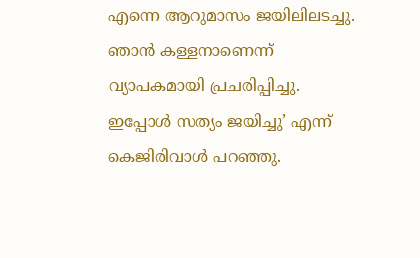എന്നെ ആറുമാസം ജയിലിലടച്ചു. ഞാന്‍ കള്ളനാണെന്ന് വ്യാപകമായി പ്രചരിപ്പിച്ചു. ഇപ്പോള്‍ സത്യം ജയിച്ചു’ എന്ന് കെജിരിവാള്‍ പറഞ്ഞു.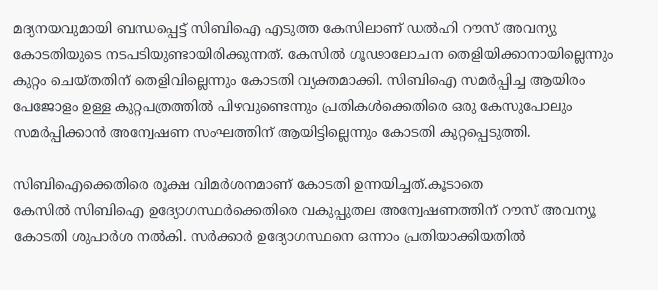മദ്യനയവുമായി ബന്ധപ്പെട്ട് സിബിഐ എടുത്ത കേസിലാണ് ഡല്‍ഹി റൗസ് അവന്യു കോടതിയുടെ നടപടിയുണ്ടായിരിക്കുന്നത്. കേസില്‍ ഗൂഢാലോചന തെളിയിക്കാനായില്ലെന്നും കുറ്റം ചെയ്തതിന് തെളിവില്ലെന്നും കോടതി വ്യക്തമാക്കി. സിബിഐ സമര്‍പ്പിച്ച ആയിരം പേജോളം ഉള്ള കുറ്റപത്രത്തില്‍ പിഴവുണ്ടെന്നും പ്രതികള്‍ക്കെതിരെ ഒരു കേസുപോലും സമര്‍പ്പിക്കാന്‍ അന്വേഷണ സംഘത്തിന് ആയിട്ടില്ലെന്നും കോടതി കുറ്റപ്പെടുത്തി.

സിബിഐക്കെതിരെ രൂക്ഷ വിമര്‍ശനമാണ് കോടതി ഉന്നയിച്ചത്.കൂടാതെ
കേസില്‍ സിബിഐ ഉദ്യോഗസ്ഥര്‍ക്കെതിരെ വകുപ്പുതല അന്വേഷണത്തിന് റൗസ് അവന്യൂ കോടതി ശുപാര്‍ശ നല്‍കി. സര്‍ക്കാര്‍ ഉദ്യോഗസ്ഥനെ ഒന്നാം പ്രതിയാക്കിയതില്‍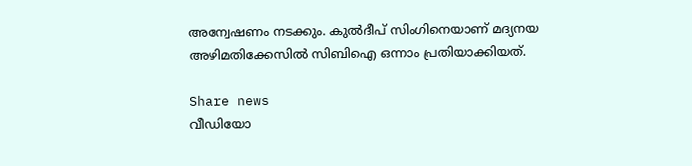അന്വേഷണം നടക്കും. കുല്‍ദീപ് സിംഗിനെയാണ് മദ്യനയ അഴിമതിക്കേസില്‍ സിബിഐ ഒന്നാം പ്രതിയാക്കിയത്.

Share news
വീഡിയോ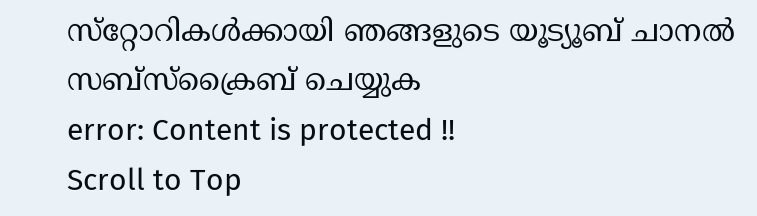സ്‌റ്റോറികള്‍ക്കായി ഞങ്ങളുടെ യൂട്യൂബ് ചാനല്‍ സബ്‌സ്‌ക്രൈബ് ചെയ്യുക
error: Content is protected !!
Scroll to Top